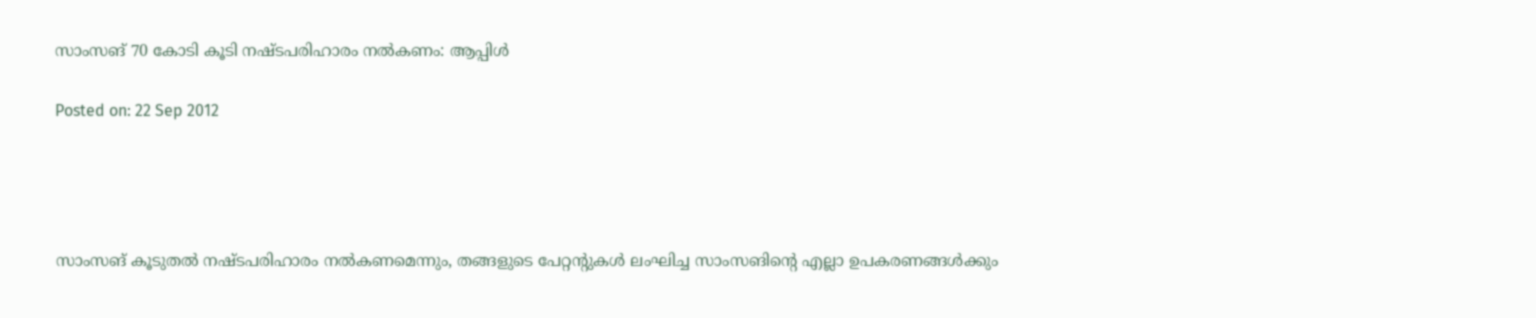സാംസങ് 70 കോടി കൂടി നഷ്ടപരിഹാരം നല്‍കണം: ആപ്പിള്‍

Posted on: 22 Sep 2012




സാംസങ് കൂടുതല്‍ നഷ്ടപരിഹാരം നല്‍കണമെന്നും, തങ്ങളുടെ പേറ്റന്റുകള്‍ ലംഘിച്ച സാംസങിന്റെ എല്ലാ ഉപകരണങ്ങള്‍ക്കും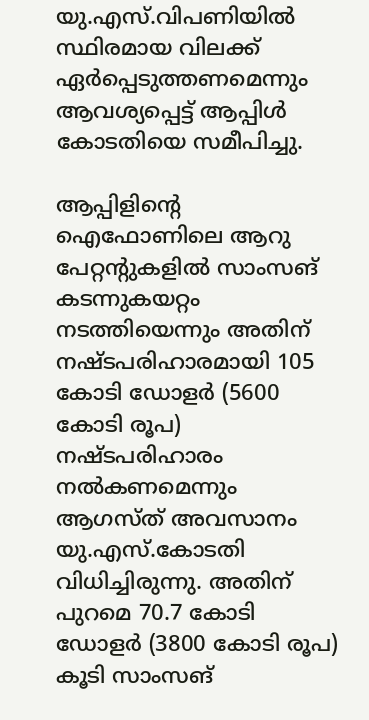യു.എസ്.വിപണിയില്‍ സ്ഥിരമായ വിലക്ക് ഏര്‍പ്പെടുത്തണമെന്നും ആവശ്യപ്പെട്ട് ആപ്പിള്‍ കോടതിയെ സമീപിച്ചു.

ആപ്പിളിന്റെ ഐഫോണിലെ ആറു പേറ്റന്റുകളില്‍ സാംസങ് കടന്നുകയറ്റം നടത്തിയെന്നും അതിന് നഷ്ടപരിഹാരമായി 105 കോടി ഡോളര്‍ (5600 കോടി രൂപ) നഷ്ടപരിഹാരം നല്‍കണമെന്നും ആഗസ്ത് അവസാനം യു.എസ്.കോടതി വിധിച്ചിരുന്നു. അതിന് പുറമെ 70.7 കോടി ഡോളര്‍ (3800 കോടി രൂപ) കൂടി സാംസങ്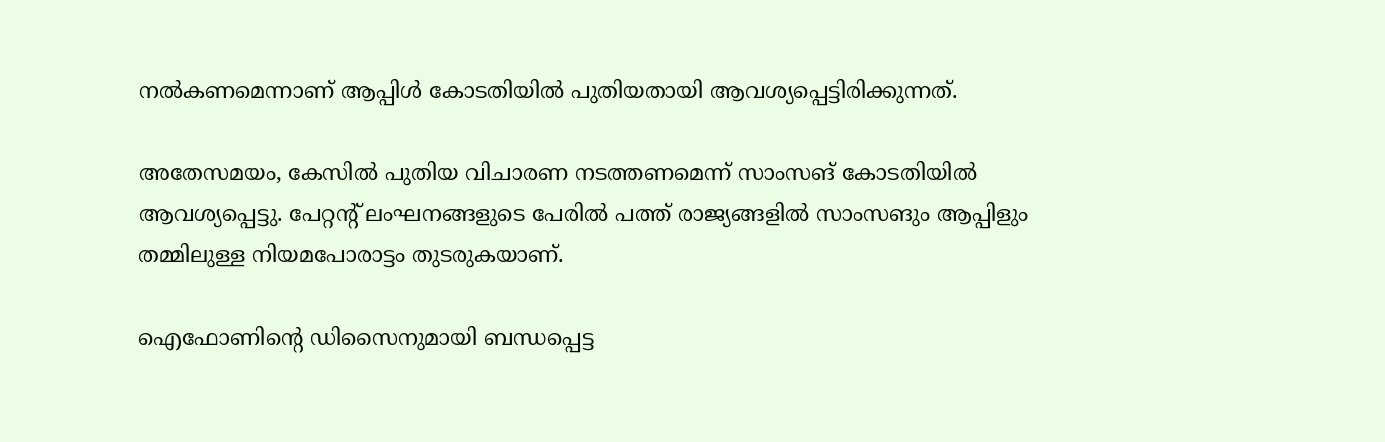നല്‍കണമെന്നാണ് ആപ്പിള്‍ കോടതിയില്‍ പുതിയതായി ആവശ്യപ്പെട്ടിരിക്കുന്നത്.

അതേസമയം, കേസില്‍ പുതിയ വിചാരണ നടത്തണമെന്ന് സാംസങ് കോടതിയില്‍ ആവശ്യപ്പെട്ടു. പേറ്റന്റ് ലംഘനങ്ങളുടെ പേരില്‍ പത്ത് രാജ്യങ്ങളില്‍ സാംസങും ആപ്പിളും തമ്മിലുള്ള നിയമപോരാട്ടം തുടരുകയാണ്.

ഐഫോണിന്റെ ഡിസൈനുമായി ബന്ധപ്പെട്ട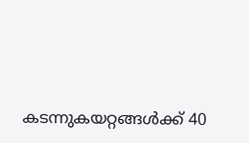കടന്നുകയറ്റങ്ങള്‍ക്ക് 40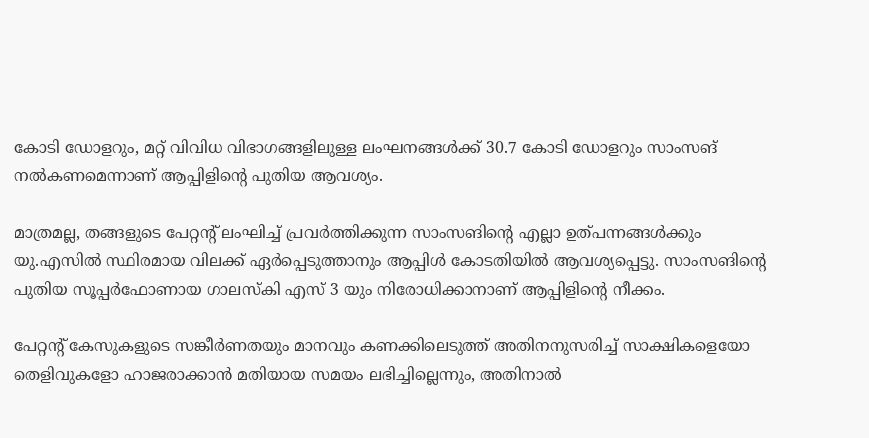കോടി ഡോളറും, മറ്റ് വിവിധ വിഭാഗങ്ങളിലുള്ള ലംഘനങ്ങള്‍ക്ക് 30.7 കോടി ഡോളറും സാംസങ് നല്‍കണമെന്നാണ് ആപ്പിളിന്റെ പുതിയ ആവശ്യം.

മാത്രമല്ല, തങ്ങളുടെ പേറ്റന്റ് ലംഘിച്ച് പ്രവര്‍ത്തിക്കുന്ന സാംസങിന്റെ എല്ലാ ഉത്പന്നങ്ങള്‍ക്കും യു.എസില്‍ സ്ഥിരമായ വിലക്ക് ഏര്‍പ്പെടുത്താനും ആപ്പിള്‍ കോടതിയില്‍ ആവശ്യപ്പെട്ടു. സാംസങിന്റെ പുതിയ സൂപ്പര്‍ഫോണായ ഗാലസ്‌കി എസ് 3 യും നിരോധിക്കാനാണ് ആപ്പിളിന്റെ നീക്കം.

പേറ്റന്റ് കേസുകളുടെ സങ്കീര്‍ണതയും മാനവും കണക്കിലെടുത്ത് അതിനനുസരിച്ച് സാക്ഷികളെയോ തെളിവുകളോ ഹാജരാക്കാന്‍ മതിയായ സമയം ലഭിച്ചില്ലെന്നും, അതിനാല്‍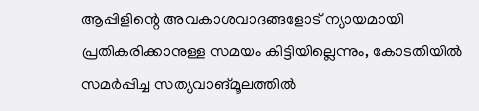ആപ്പിളിന്റെ അവകാശവാദങ്ങളോട് ന്യായമായി പ്രതികരിക്കാനുള്ള സമയം കിട്ടിയില്ലെന്നും, കോടതിയില്‍ സമര്‍പ്പിച്ച സത്യവാങ്മൂലത്തില്‍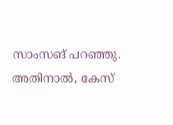സാംസങ് പറഞ്ഞു. അതിനാല്‍, കേസ്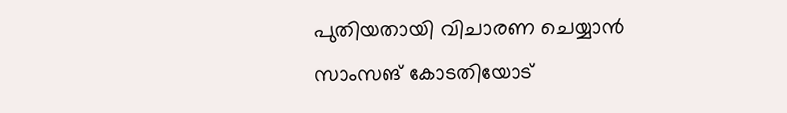പുതിയതായി വിചാരണ ചെയ്യാന്‍ സാംസങ് കോടതിയോട്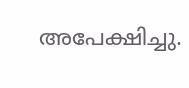അപേക്ഷിച്ചു.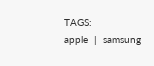TAGS:
apple  |  samsung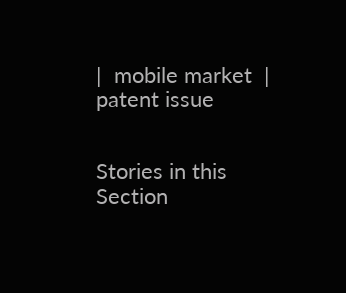|  mobile market  |  patent issue


Stories in this Section